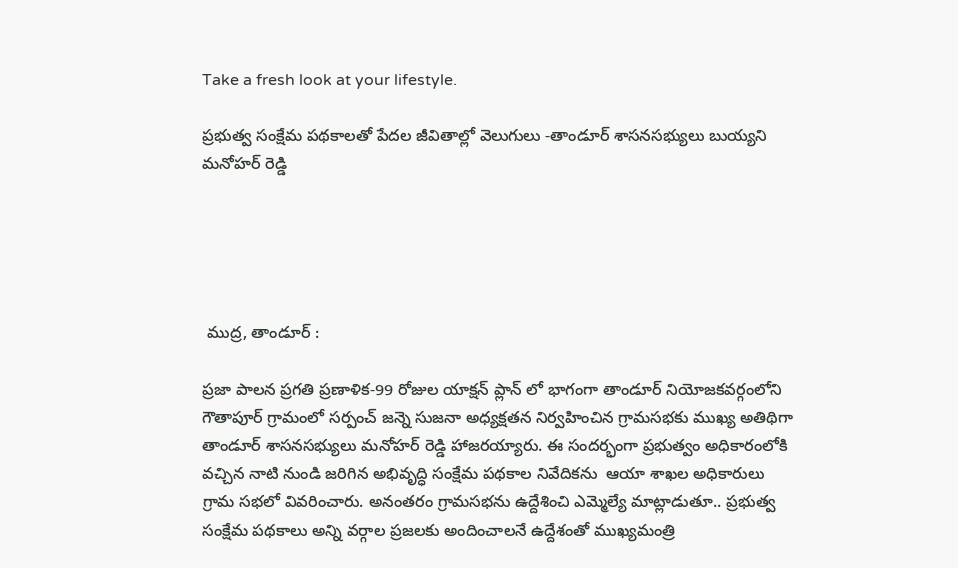Take a fresh look at your lifestyle.

ప్రభుత్వ సంక్షేమ పథకాలతో పేదల జీవితాల్లో వెలుగులు -తాండూర్ శాసనసభ్యులు బుయ్యని మనోహర్ రెడ్డి





 ముద్ర, తాండూర్ :

ప్రజా పాలన ప్రగతి ప్రణాళిక-99 రోజుల యాక్షన్ ప్లాన్ లో భాగంగా తాండూర్ నియోజకవర్గంలోని గౌతాపూర్ గ్రామంలో సర్పంచ్ జన్నె సుజనా అధ్యక్షతన నిర్వహించిన గ్రామసభకు ముఖ్య అతిథిగా తాండూర్ శాసనసభ్యులు మనోహర్ రెడ్డి హాజరయ్యారు. ఈ సందర్భంగా ప్రభుత్వం అధికారంలోకి వచ్చిన నాటి నుండి జరిగిన అభివృద్ధి సంక్షేమ పథకాల నివేదికను  ఆయా శాఖల అధికారులు గ్రామ సభలో వివరించారు. అనంతరం గ్రామసభను ఉద్దేశించి ఎమ్మెల్యే మాట్లాడుతూ.. ప్రభుత్వ సంక్షేమ పథకాలు అన్ని వర్గాల ప్రజలకు అందించాలనే ఉద్దేశంతో ముఖ్యమంత్రి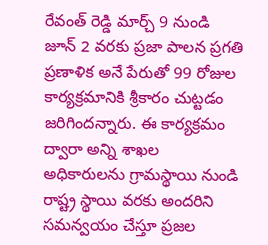రేవంత్ రెడ్డి మార్చ్ 9 నుండి జూన్ 2 వరకు ప్రజా పాలన ప్రగతి ప్రణాళిక అనే పేరుతో 99 రోజుల కార్యక్రమానికి శ్రీకారం చుట్టడం జరిగిందన్నారు. ఈ కార్యక్రమం ద్వారా అన్ని శాఖల అధికారులను గ్రామస్థాయి నుండి రాష్ట్ర స్థాయి వరకు అందరిని సమన్వయం చేస్తూ ప్రజల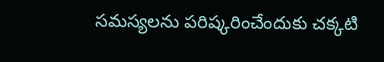సమస్యలను పరిష్కరించేందుకు చక్కటి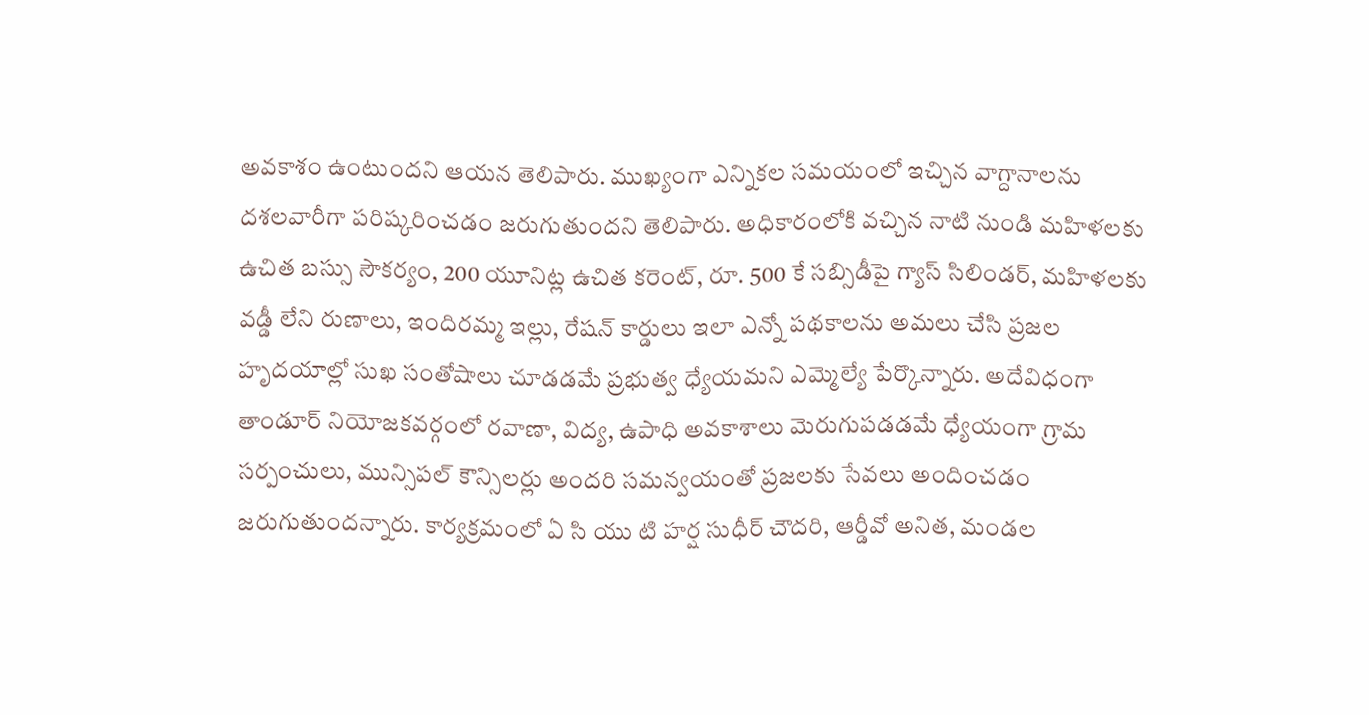అవకాశం ఉంటుందని ఆయన తెలిపారు. ముఖ్యంగా ఎన్నికల సమయంలో ఇచ్చిన వాగ్దానాలను దశలవారీగా పరిష్కరించడం జరుగుతుందని తెలిపారు. అధికారంలోకి వచ్చిన నాటి నుండి మహిళలకు ఉచిత బస్సు సౌకర్యం, 200 యూనిట్ల ఉచిత కరెంట్, రూ. 500 కే సబ్సిడీపై గ్యాస్ సిలిండర్, మహిళలకు వడ్డీ లేని రుణాలు, ఇందిరమ్మ ఇల్లు, రేషన్ కార్డులు ఇలా ఎన్నో పథకాలను అమలు చేసి ప్రజల హృదయాల్లో సుఖ సంతోషాలు చూడడమే ప్రభుత్వ ధ్యేయమని ఎమ్మెల్యే పేర్కొన్నారు. అదేవిధంగా తాండూర్ నియోజకవర్గంలో రవాణా, విద్య, ఉపాధి అవకాశాలు మెరుగుపడడమే ధ్యేయంగా గ్రామ సర్పంచులు, మున్సిపల్ కౌన్సిలర్లు అందరి సమన్వయంతో ప్రజలకు సేవలు అందించడం జరుగుతుందన్నారు. కార్యక్రమంలో ఏ సి యు టి హర్ష సుధీర్ చౌదరి, ఆర్డీవో అనిత, మండల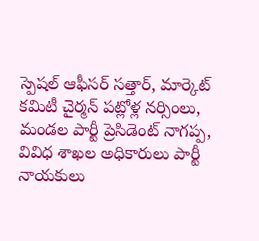స్పెషల్ ఆఫీసర్ సత్తార్, మార్కెట్ కమిటీ చైర్మన్ పట్లోళ్ల నర్సింలు, మండల పార్టీ ప్రెసిడెంట్ నాగప్ప, వివిధ శాఖల అధికారులు పార్టీ నాయకులు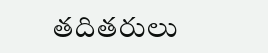తదితరులు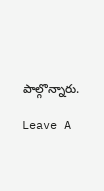పాల్గొన్నారు.

Leave A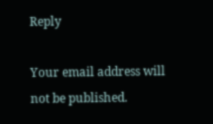Reply

Your email address will not be published.